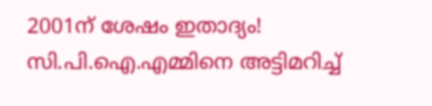2001ന് ശേഷം ഇതാദ്യം! സി.പി.ഐ.എമ്മിനെ അട്ടിമറിച്ച്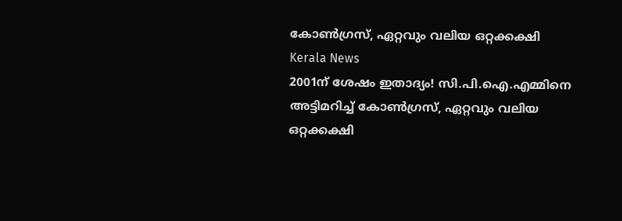കോണ്‍ഗ്രസ്, ഏറ്റവും വലിയ ഒറ്റക്കക്ഷി
Kerala News
2001ന് ശേഷം ഇതാദ്യം! സി.പി.ഐ.എമ്മിനെ അട്ടിമറിച്ച് കോണ്‍ഗ്രസ്, ഏറ്റവും വലിയ ഒറ്റക്കക്ഷി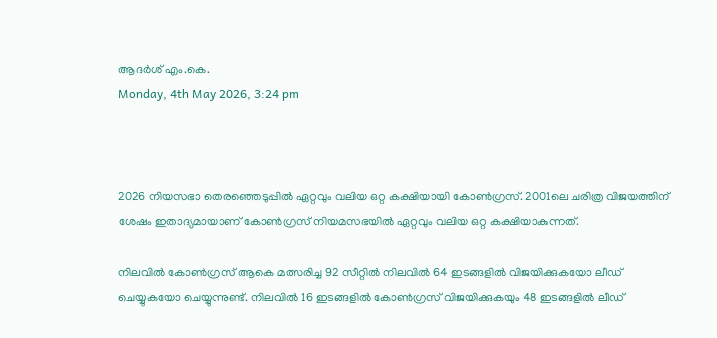ആദർശ് എം.കെ.
Monday, 4th May 2026, 3:24 pm



2026 നിയസഭാ തെരഞ്ഞെടുപ്പില്‍ ഏറ്റവും വലിയ ഒറ്റ കക്ഷിയായി കോണ്‍ഗ്രസ്. 2001ലെ ചരിത്ര വിജയത്തിന് ശേഷം ഇതാദ്യമായാണ് കോണ്‍ഗ്രസ് നിയമസഭയില്‍ ഏറ്റവും വലിയ ഒറ്റ കക്ഷിയാകുന്നത്.

നിലവില്‍ കോണ്‍ഗ്രസ് ആകെ മത്സരിച്ച 92 സീറ്റില്‍ നിലവില്‍ 64 ഇടങ്ങളില്‍ വിജയിക്കുകയോ ലീഡ് ചെയ്യുകയോ ചെയ്യുന്നുണ്ട്. നിലവില്‍ 16 ഇടങ്ങളില്‍ കോണ്‍ഗ്രസ് വിജയിക്കുകയും 48 ഇടങ്ങളില്‍ ലീഡ്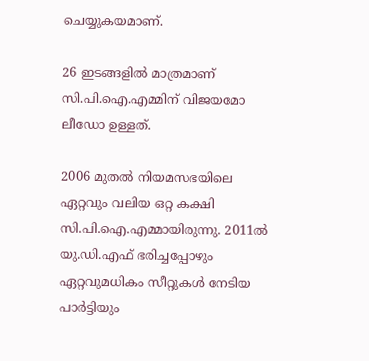ചെയ്യുകയമാണ്.

26 ഇടങ്ങളില്‍ മാത്രമാണ് സി.പി.ഐ.എമ്മിന് വിജയമോ ലീഡോ ഉള്ളത്.

2006 മുതല്‍ നിയമസഭയിലെ ഏറ്റവും വലിയ ഒറ്റ കക്ഷി സി.പി.ഐ.എമ്മായിരുന്നു. 2011ല്‍ യു.ഡി.എഫ് ഭരിച്ചപ്പോഴും ഏറ്റവുമധികം സീറ്റുകള്‍ നേടിയ പാര്‍ട്ടിയും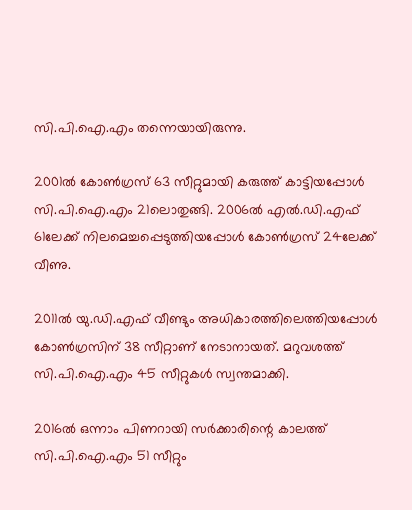സി.പി.ഐ.എം തന്നെയായിരുന്നു.

2001ല്‍ കോണ്‍ഗ്രസ് 63 സീറ്റുമായി കരുത്ത് കാട്ടിയപ്പോള്‍ സി.പി.ഐ.എം 21ലൊതുങ്ങി. 2006ല്‍ എല്‍.ഡി.എഫ് 61ലേക്ക് നിലമെച്ചപ്പെടുത്തിയപ്പോള്‍ കോണ്‍ഗ്രസ് 24ലേക്ക് വീണു.

2011ല്‍ യു.ഡി.എഫ് വീണ്ടും അധികാരത്തിലെത്തിയപ്പോള്‍ കോണ്‍ഗ്രസിന് 38 സീറ്റാണ് നേടാനായത്. മറുവശത്ത് സി.പി.ഐ.എം 45 സീറ്റുകള്‍ സ്വന്തമാക്കി.

2016ല്‍ ഒന്നാം പിണറായി സര്‍ക്കാരിന്റെ കാലത്ത് സി.പി.ഐ.എം 51 സീറ്റും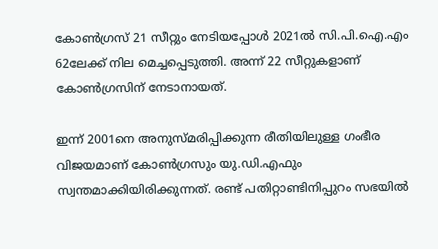കോണ്‍ഗ്രസ് 21 സീറ്റും നേടിയപ്പോള്‍ 2021ല്‍ സി.പി.ഐ.എം 62ലേക്ക് നില മെച്ചപ്പെടുത്തി. അന്ന് 22 സീറ്റുകളാണ് കോണ്‍ഗ്രസിന് നേടാനായത്.

ഇന്ന് 2001നെ അനുസ്മരിപ്പിക്കുന്ന രീതിയിലുള്ള ഗംഭീര വിജയമാണ് കോണ്‍ഗ്രസും യു.ഡി.എഫും സ്വന്തമാക്കിയിരിക്കുന്നത്. രണ്ട് പതിറ്റാണ്ടിനിപ്പുറം സഭയില്‍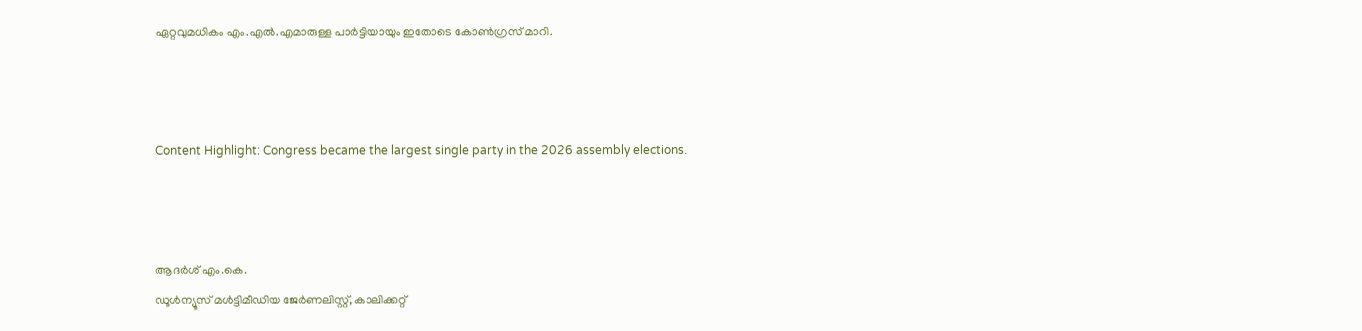ഏറ്റവുമധികം എം.എല്‍.എമാരുള്ള പാര്‍ട്ടിയായും ഇതോടെ കോണ്‍ഗ്രസ് മാറി.



Content Highlight: Congress became the largest single party in the 2026 assembly elections.



ആദർശ് എം.കെ.
ഡൂള്‍ന്യൂസ് മള്‍ട്ടിമീഡിയ ജേര്‍ണലിസ്റ്റ്, കാലിക്കറ്റ്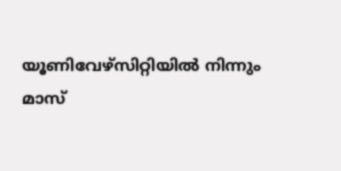യൂണിവേഴ്സിറ്റിയില്‍ നിന്നും മാസ്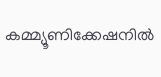കമ്മ്യൂണിക്കേഷനില്‍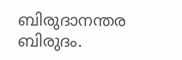ബിരുദാനന്തര ബിരുദം.